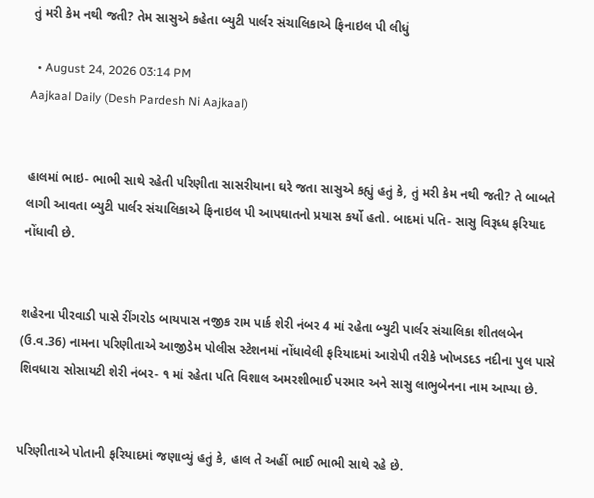તું મરી કેમ નથી જતી? તેમ સાસુએ કહેતા બ્યુટી પાર્લર સંચાલિકાએ ફિનાઇલ પી લીધું

  • August 24, 2026 03:14 PM
Aajkaal Daily (Desh Pardesh Ni Aajkaal)


હાલમાં ભાઇ- ભાભી સાથે રહેતી પરિણીતા સાસરીયાના ઘરે જતા સાસુએ કહ્યું હતું કે, તું મરી કેમ નથી જતી? તે બાબતે લાગી આવતા બ્યુટી પાર્લર સંચાલિકાએ ફિનાઇલ પી આપઘાતનો પ્રયાસ કર્યો હતો. બાદમાં પતિ- સાસુ વિરૂધ્ધ ફરિયાદ નોંધાવી છે.


શહેરના પીરવાડી પાસે રીંગરોડ બાયપાસ નજીક રામ પાર્ક શેરી નંબર 4 માં રહેતા બ્યુટી પાર્લર સંચાલિકા શીતલબેન (ઉ.વ.36) નામના પરિણીતાએ આજીડેમ પોલીસ સ્ટેશનમાં નોંધાવેલી ફરિયાદમાં આરોપી તરીકે ખોખડદડ નદીના પુલ પાસે શિવધારા સોસાયટી શેરી નંબર- ૧ માં રહેતા પતિ વિશાલ અમરશીભાઈ પરમાર અને સાસુ લાભુબેનના નામ આપ્યા છે.


પરિણીતાએ પોતાની ફરિયાદમાં જણાવ્યું હતું કે, હાલ તે અહીં ભાઈ ભાભી સાથે રહે છે.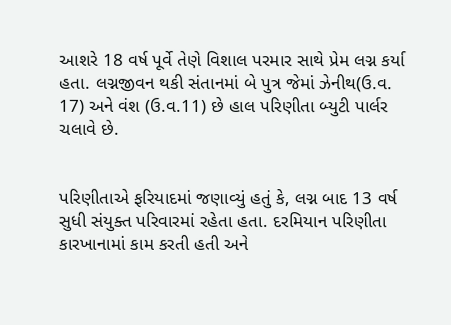આશરે 18 વર્ષ પૂર્વે તેણે વિશાલ પરમાર સાથે પ્રેમ લગ્ન કર્યા હતા. લગ્નજીવન થકી સંતાનમાં બે પુત્ર જેમાં ઝેનીથ(ઉ.વ. 17) અને વંશ (ઉ.વ.11) છે હાલ પરિણીતા બ્યુટી પાર્લર ચલાવે છે.


પરિણીતાએ ફરિયાદમાં જણાવ્યું હતું કે, લગ્ન બાદ 13 વર્ષ સુધી સંયુક્ત પરિવારમાં રહેતા હતા. દરમિયાન પરિણીતા કારખાનામાં કામ કરતી હતી અને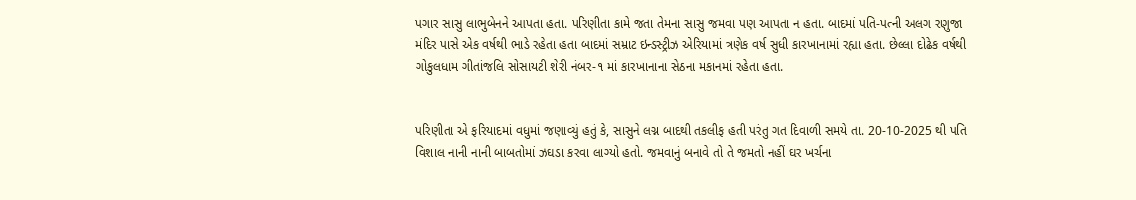પગાર સાસુ લાભુબેનને આપતા હતા. પરિણીતા કામે જતા તેમના સાસુ જમવા પણ આપતા ન હતા. બાદમાં પતિ-પત્ની અલગ રણુજા મંદિર પાસે એક વર્ષથી ભાડે રહેતા હતા બાદમાં સમ્રાટ ઇન્ડસ્ટ્રીઝ એરિયામાં ત્રણેક વર્ષ સુધી કારખાનામાં રહ્યા હતા. છેલ્લા દોઢેક વર્ષથી ગોકુલધામ ગીતાંજલિ સોસાયટી શેરી નંબર-૧ માં કારખાનાના સેઠના મકાનમાં રહેતા હતા.


પરિણીતા એ ફરિયાદમાં વધુમાં જણાવ્યું હતું કે, સાસુને લગ્ન બાદથી તકલીફ હતી પરંતુ ગત દિવાળી સમયે તા. 20-10-2025 થી પતિ વિશાલ નાની નાની બાબતોમાં ઝઘડા કરવા લાગ્યો હતો. જમવાનું બનાવે તો તે જમતો નહીં ઘર ખર્ચના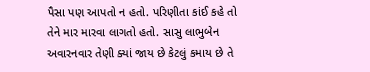પૈસા પણ આપતો ન હતો. પરિણીતા કાંઈ કહે તો તેને માર મારવા લાગતો હતો. સાસુ લાભુબેન અવારનવાર તેણી ક્યાં જાય છે કેટલું કમાય છે તે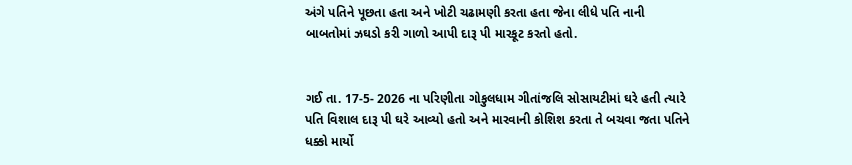અંગે પતિને પૂછતા હતા અને ખોટી ચઢામણી કરતા હતા જેના લીધે પતિ નાની બાબતોમાં ઝઘડો કરી ગાળો આપી દારૂ પી મારકૂટ કરતો હતો.


ગઈ તા. 17-5- 2026 ના પરિણીતા ગોકુલધામ ગીતાંજલિ સોસાયટીમાં ઘરે હતી ત્યારે પતિ વિશાલ દારૂ પી ઘરે આવ્યો હતો અને મારવાની કોશિશ કરતા તે બચવા જતા પતિને ધક્કો માર્યો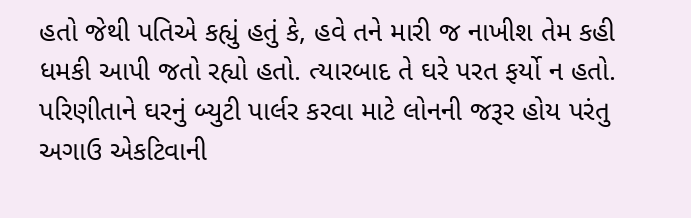હતો જેથી પતિએ કહ્યું હતું કે, હવે તને મારી જ નાખીશ તેમ કહી ધમકી આપી જતો રહ્યો હતો. ત્યારબાદ તે ઘરે પરત ફર્યો ન હતો. પરિણીતાને ઘરનું બ્યુટી પાર્લર કરવા માટે લોનની જરૂર હોય પરંતુ અગાઉ એકટિવાની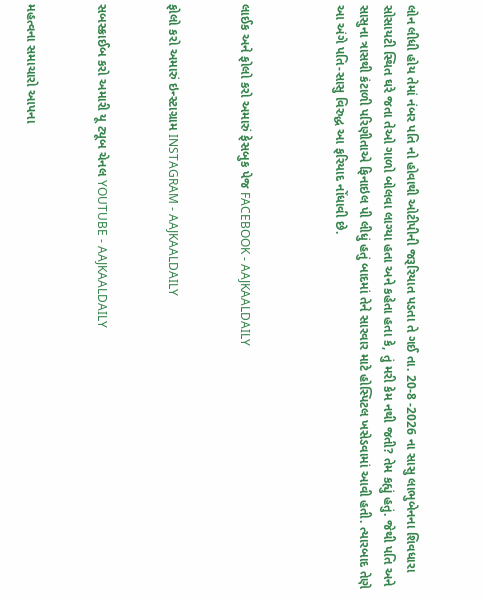લોન લીધી હોય તેમાં નંબર પતિ નો હોવાથી ઓટીપીની જરૂરિયાત પડતા તે ગઈ તા. 20-8 -2026 ના સાસુ લાભુબેનના શિવધારા સોસાયટી સ્થિત ઘરે જતા તેઓ ગાળો બોલવા લાગ્યા હતા અને કહેતા હતા કે, તું મરી કેમ નથી જતી? તેમ કહ્યું હતું. જેથી પતિ અને સાસુના ત્રાસથી કંટાળી પરિણીતાએ ફિનાઇલ પી લીધું હતું બાદમાં તેને સારવાર માટે હોસ્પિટલ ખસેડવામાં આવી હતી. ત્યારબાદ તેણે આ અંગે પતિ-સાસુ વિરુદ્ધ આ ફરિયાદ નોંધાવી છે.



લાઈક અને ફોલો કરો અમારું ફેસબુક પેજ FACEBOOK - AAJKAALDAILY


ફોલો કરો અમારું ઇન્સ્ટાગ્રામ INSTAGRAM - AAJKAALDAILY


સબસ્ક્રાઈબ કરો અમારી યૂ ટ્યૂબ ચેનલ YOUTUBE - AAJKAALDAILY


મહત્વના સમાચારો આપના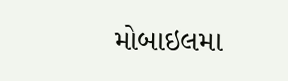મોબાઇલમા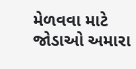મેળવવા માટે જોડાઓ અમારા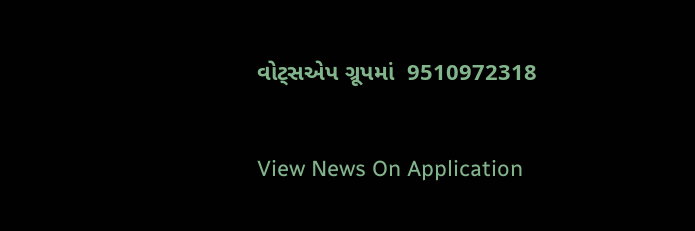વોટ્સએપ ગ્રૂપમાં  9510972318

View News On Application